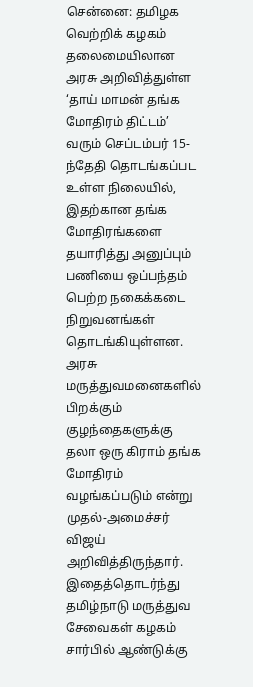சென்னை: தமிழக வெற்றிக் கழகம் தலைமையிலான அரசு அறிவித்துள்ள ‘தாய் மாமன் தங்க மோதிரம் திட்டம்’ வரும் செப்டம்பர் 15-ந்தேதி தொடங்கப்பட உள்ள நிலையில், இதற்கான தங்க மோதிரங்களை தயாரித்து அனுப்பும் பணியை ஒப்பந்தம் பெற்ற நகைக்கடை நிறுவனங்கள் தொடங்கியுள்ளன.
அரசு மருத்துவமனைகளில் பிறக்கும் குழந்தைகளுக்கு தலா ஒரு கிராம் தங்க மோதிரம் வழங்கப்படும் என்று முதல்-அமைச்சர் விஜய் அறிவித்திருந்தார். இதைத்தொடர்ந்து தமிழ்நாடு மருத்துவ சேவைகள் கழகம் சார்பில் ஆண்டுக்கு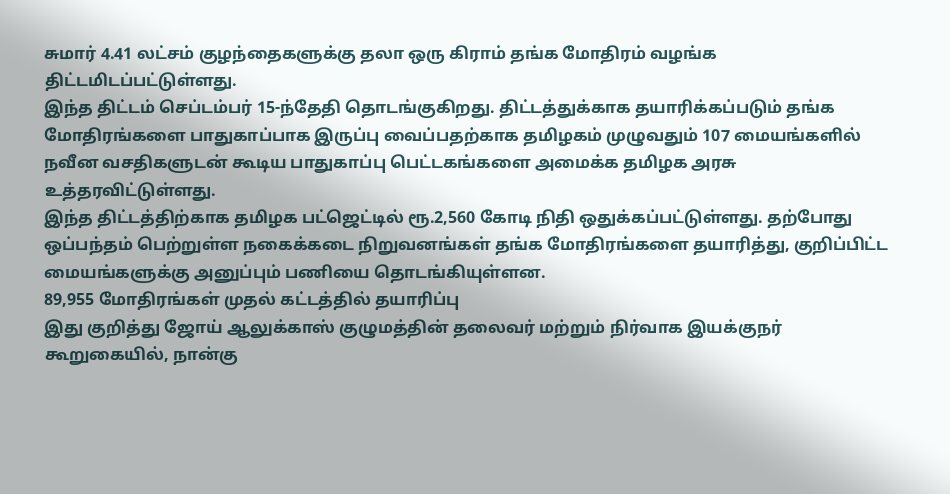சுமார் 4.41 லட்சம் குழந்தைகளுக்கு தலா ஒரு கிராம் தங்க மோதிரம் வழங்க திட்டமிடப்பட்டுள்ளது.
இந்த திட்டம் செப்டம்பர் 15-ந்தேதி தொடங்குகிறது. திட்டத்துக்காக தயாரிக்கப்படும் தங்க மோதிரங்களை பாதுகாப்பாக இருப்பு வைப்பதற்காக தமிழகம் முழுவதும் 107 மையங்களில் நவீன வசதிகளுடன் கூடிய பாதுகாப்பு பெட்டகங்களை அமைக்க தமிழக அரசு உத்தரவிட்டுள்ளது.
இந்த திட்டத்திற்காக தமிழக பட்ஜெட்டில் ரூ.2,560 கோடி நிதி ஒதுக்கப்பட்டுள்ளது. தற்போது ஒப்பந்தம் பெற்றுள்ள நகைக்கடை நிறுவனங்கள் தங்க மோதிரங்களை தயாரித்து, குறிப்பிட்ட மையங்களுக்கு அனுப்பும் பணியை தொடங்கியுள்ளன.
89,955 மோதிரங்கள் முதல் கட்டத்தில் தயாரிப்பு
இது குறித்து ஜோய் ஆலுக்காஸ் குழுமத்தின் தலைவர் மற்றும் நிர்வாக இயக்குநர் கூறுகையில், நான்கு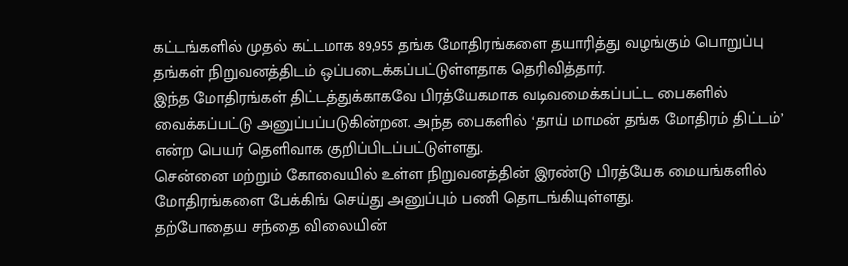கட்டங்களில் முதல் கட்டமாக 89,955 தங்க மோதிரங்களை தயாரித்து வழங்கும் பொறுப்பு தங்கள் நிறுவனத்திடம் ஒப்படைக்கப்பட்டுள்ளதாக தெரிவித்தார்.
இந்த மோதிரங்கள் திட்டத்துக்காகவே பிரத்யேகமாக வடிவமைக்கப்பட்ட பைகளில் வைக்கப்பட்டு அனுப்பப்படுகின்றன. அந்த பைகளில் ‘தாய் மாமன் தங்க மோதிரம் திட்டம்’ என்ற பெயர் தெளிவாக குறிப்பிடப்பட்டுள்ளது.
சென்னை மற்றும் கோவையில் உள்ள நிறுவனத்தின் இரண்டு பிரத்யேக மையங்களில் மோதிரங்களை பேக்கிங் செய்து அனுப்பும் பணி தொடங்கியுள்ளது.
தற்போதைய சந்தை விலையின்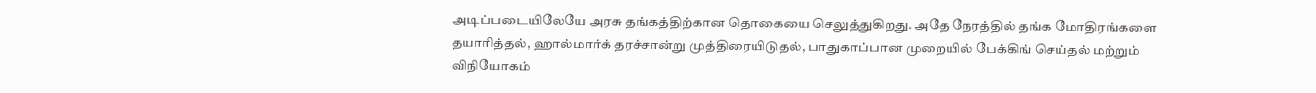அடிப்படையிலேயே அரசு தங்கத்திற்கான தொகையை செலுத்துகிறது. அதே நேரத்தில் தங்க மோதிரங்களை தயாரித்தல், ஹால்மார்க் தரச்சான்று முத்திரையிடுதல், பாதுகாப்பான முறையில் பேக்கிங் செய்தல் மற்றும் விநியோகம்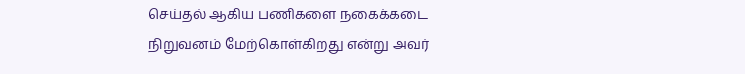செய்தல் ஆகிய பணிகளை நகைக்கடை நிறுவனம் மேற்கொள்கிறது என்று அவர்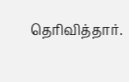தெரிவித்தார்.